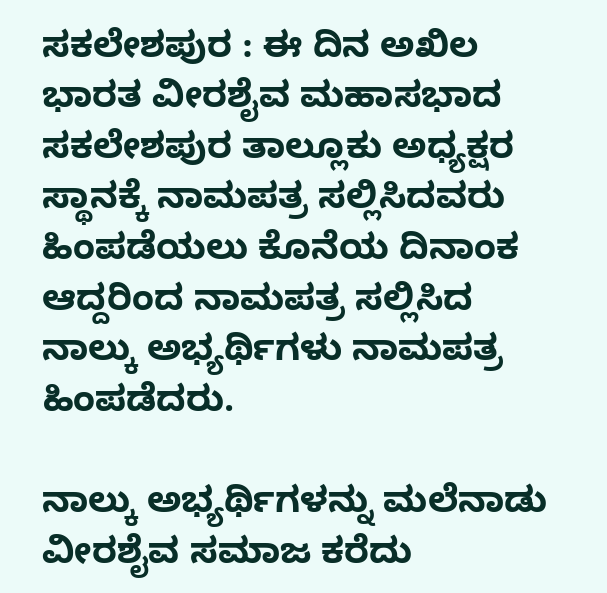ಸಕಲೇಶಪುರ : ಈ ದಿನ ಅಖಿಲ ಭಾರತ ವೀರಶೈವ ಮಹಾಸಭಾದ ಸಕಲೇಶಪುರ ತಾಲ್ಲೂಕು ಅಧ್ಯಕ್ಷರ ಸ್ಥಾನಕ್ಕೆ ನಾಮಪತ್ರ ಸಲ್ಲಿಸಿದವರು ಹಿಂಪಡೆಯಲು ಕೊನೆಯ ದಿನಾಂಕ ಆದ್ದರಿಂದ ನಾಮಪತ್ರ ಸಲ್ಲಿಸಿದ ನಾಲ್ಕು ಅಭ್ಯರ್ಥಿಗಳು ನಾಮಪತ್ರ ಹಿಂಪಡೆದರು.

ನಾಲ್ಕು ಅಭ್ಯರ್ಥಿಗಳನ್ನು ಮಲೆನಾಡು ವೀರಶೈವ ಸಮಾಜ ಕರೆದು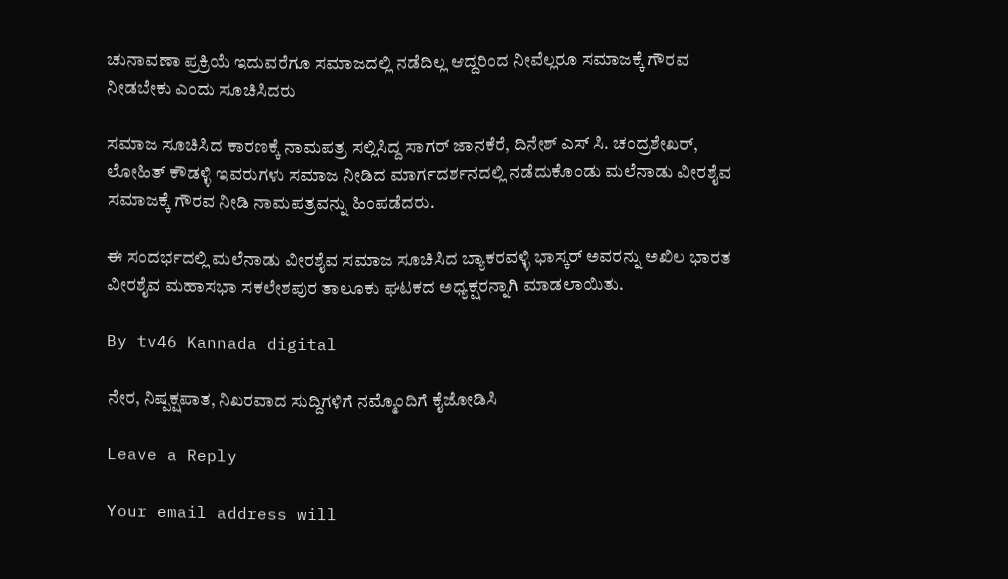ಚುನಾವಣಾ ಪ್ರಕ್ರಿಯೆ ಇದುವರೆಗೂ ಸಮಾಜದಲ್ಲಿ ನಡೆದಿಲ್ಲ ಆದ್ದರಿಂದ ನೀವೆಲ್ಲರೂ ಸಮಾಜಕ್ಕೆ ಗೌರವ ನೀಡಬೇಕು ಎಂದು ಸೂಚಿಸಿದರು

ಸಮಾಜ ಸೂಚಿಸಿದ ಕಾರಣಕ್ಕೆ ನಾಮಪತ್ರ ಸಲ್ಲಿಸಿದ್ದ ಸಾಗರ್ ಜಾನಕೆರೆ, ದಿನೇಶ್ ಎಸ್ ಸಿ. ಚಂದ್ರಶೇಖರ್, ಲೋಹಿತ್ ಕೌಡಳ್ಳಿ ಇವರುಗಳು ಸಮಾಜ ನೀಡಿದ ಮಾರ್ಗದರ್ಶನದಲ್ಲಿ ನಡೆದುಕೊಂಡು ಮಲೆನಾಡು ವೀರಶೈವ ಸಮಾಜಕ್ಕೆ ಗೌರವ ನೀಡಿ ನಾಮಪತ್ರವನ್ನು ಹಿಂಪಡೆದರು.

ಈ ಸಂದರ್ಭದಲ್ಲಿ ಮಲೆನಾಡು ವೀರಶೈವ ಸಮಾಜ ಸೂಚಿಸಿದ ಬ್ಯಾಕರವಳ್ಳಿ ಭಾಸ್ಕರ್ ಅವರನ್ನು ಅಖಿಲ ಭಾರತ ವೀರಶೈವ ಮಹಾಸಭಾ ಸಕಲೇಶಪುರ ತಾಲೂಕು ಘಟಕದ ಅಧ್ಯಕ್ಷರನ್ನಾಗಿ ಮಾಡಲಾಯಿತು.

By tv46 Kannada digital

ನೇರ, ನಿಷ್ಪಕ್ಷಪಾತ, ನಿಖರವಾದ ಸುದ್ದಿಗಳಿಗೆ ನಮ್ಮೊಂದಿಗೆ ಕೈಜೋಡಿಸಿ

Leave a Reply

Your email address will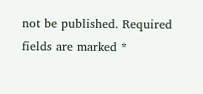not be published. Required fields are marked *